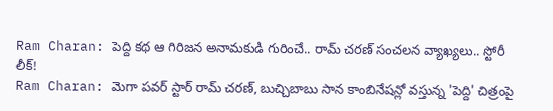Ram Charan: పెద్ది కథ ఆ గిరిజన అనామకుడి గురించే.. రామ్ చరణ్ సంచలన వ్యాఖ్యలు.. స్టోరీ లీక్!
Ram Charan: మెగా పవర్ స్టార్ రామ్ చరణ్, బుచ్చిబాబు సాన కాంబినేషన్లో వస్తున్న 'పెద్ది' చిత్రంపై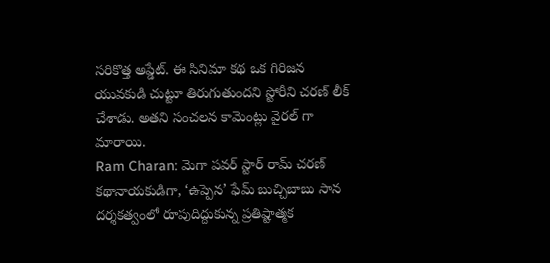సరికొత్త అప్డేట్. ఈ సినిమా కథ ఒక గిరిజన యువకుడి చుట్టూ తిరుగుతుందని స్టోరీని చరణ్ లీక్ చేశాడు. అతని సంచలన కామెంట్లు వైరల్ గా మారాయి.
Ram Charan: మెగా పవర్ స్టార్ రామ్ చరణ్ కథానాయకుడిగా, ‘ఉప్పెన’ ఫేమ్ బుచ్చిబాబు సాన దర్శకత్వంలో రూపుదిద్దుకున్న ప్రతిష్టాత్మక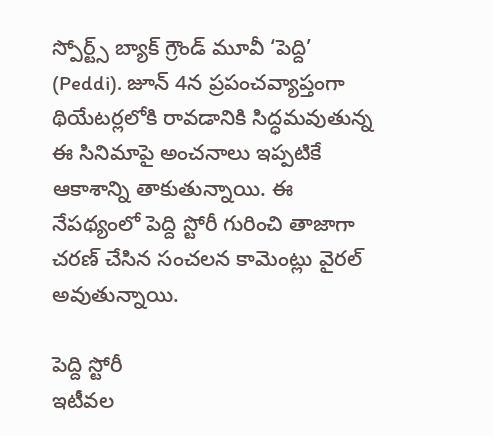స్పోర్ట్స్ బ్యాక్ గ్రౌండ్ మూవీ ‘పెద్ది’ (Peddi). జూన్ 4న ప్రపంచవ్యాప్తంగా థియేటర్లలోకి రావడానికి సిద్ధమవుతున్న ఈ సినిమాపై అంచనాలు ఇప్పటికే ఆకాశాన్ని తాకుతున్నాయి. ఈ నేపథ్యంలో పెద్ది స్టోరీ గురించి తాజాగా చరణ్ చేసిన సంచలన కామెంట్లు వైరల్ అవుతున్నాయి.

పెద్ది స్టోరీ
ఇటీవల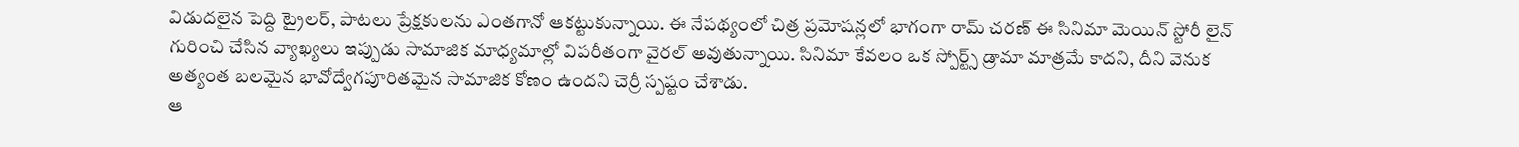విడుదలైన పెద్ది ట్రైలర్, పాటలు ప్రేక్షకులను ఎంతగానో ఆకట్టుకున్నాయి. ఈ నేపథ్యంలో చిత్ర ప్రమోషన్లలో భాగంగా రామ్ చరణ్ ఈ సినిమా మెయిన్ స్టోరీ లైన్ గురించి చేసిన వ్యాఖ్యలు ఇప్పుడు సామాజిక మాధ్యమాల్లో విపరీతంగా వైరల్ అవుతున్నాయి. సినిమా కేవలం ఒక స్పోర్ట్స్ డ్రామా మాత్రమే కాదని, దీని వెనుక అత్యంత బలమైన భావోద్వేగపూరితమైన సామాజిక కోణం ఉందని చెర్రీ స్పష్టం చేశాడు.
ఆ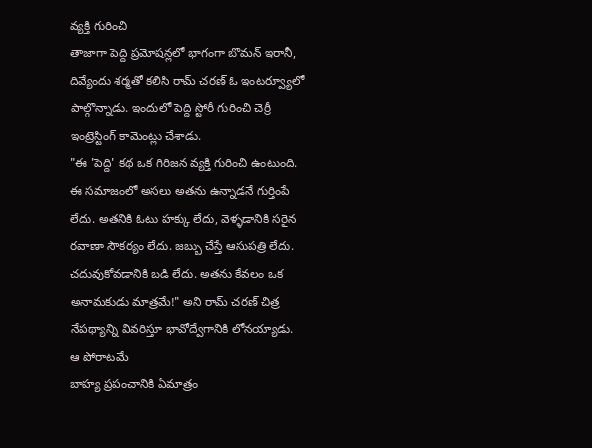వ్యక్తి గురించి
తాజాగా పెద్ది ప్రమోషన్లలో భాగంగా బొమన్ ఇరానీ, దివ్యేందు శర్మతో కలిసి రామ్ చరణ్ ఓ ఇంటర్వ్యూలో పాల్గొన్నాడు. ఇందులో పెద్ది స్టోరీ గురించి చెర్రీ ఇంట్రెస్టింగ్ కామెంట్లు చేశాడు.
"ఈ 'పెద్ది' కథ ఒక గిరిజన వ్యక్తి గురించి ఉంటుంది. ఈ సమాజంలో అసలు అతను ఉన్నాడనే గుర్తింపే లేదు. అతనికి ఓటు హక్కు లేదు, వెళ్ళడానికి సరైన రవాణా సౌకర్యం లేదు. జబ్బు చేస్తే ఆసుపత్రి లేదు. చదువుకోవడానికి బడి లేదు. అతను కేవలం ఒక అనామకుడు మాత్రమే!" అని రామ్ చరణ్ చిత్ర నేపథ్యాన్ని వివరిస్తూ భావోద్వేగానికి లోనయ్యాడు.
ఆ పోరాటమే
బాహ్య ప్రపంచానికి ఏమాత్రం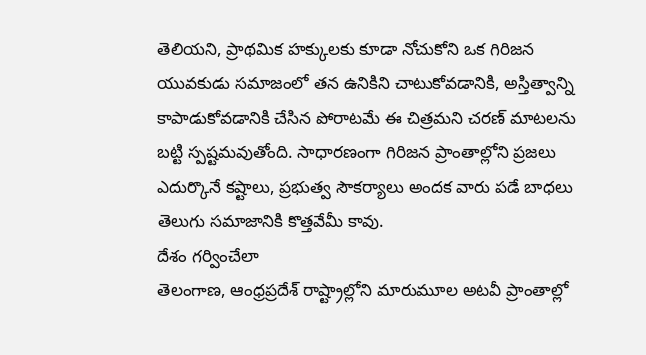తెలియని, ప్రాథమిక హక్కులకు కూడా నోచుకోని ఒక గిరిజన యువకుడు సమాజంలో తన ఉనికిని చాటుకోవడానికి, అస్తిత్వాన్ని కాపాడుకోవడానికి చేసిన పోరాటమే ఈ చిత్రమని చరణ్ మాటలను బట్టి స్పష్టమవుతోంది. సాధారణంగా గిరిజన ప్రాంతాల్లోని ప్రజలు ఎదుర్కొనే కష్టాలు, ప్రభుత్వ సౌకర్యాలు అందక వారు పడే బాధలు తెలుగు సమాజానికి కొత్తవేమీ కావు.
దేశం గర్వించేలా
తెలంగాణ, ఆంధ్రప్రదేశ్ రాష్ట్రాల్లోని మారుమూల అటవీ ప్రాంతాల్లో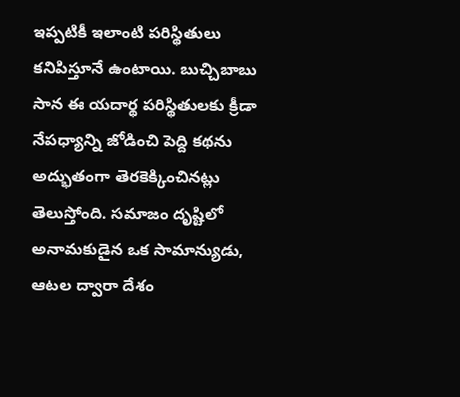ఇప్పటికీ ఇలాంటి పరిస్థితులు కనిపిస్తూనే ఉంటాయి. బుచ్చిబాబు సాన ఈ యదార్థ పరిస్థితులకు క్రీడా నేపధ్యాన్ని జోడించి పెద్ది కథను అద్భుతంగా తెరకెక్కించినట్లు తెలుస్తోంది. సమాజం దృష్టిలో అనామకుడైన ఒక సామాన్యుడు, ఆటల ద్వారా దేశం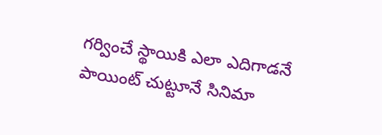గర్వించే స్థాయికి ఎలా ఎదిగాడనే పాయింట్ చుట్టూనే సినిమా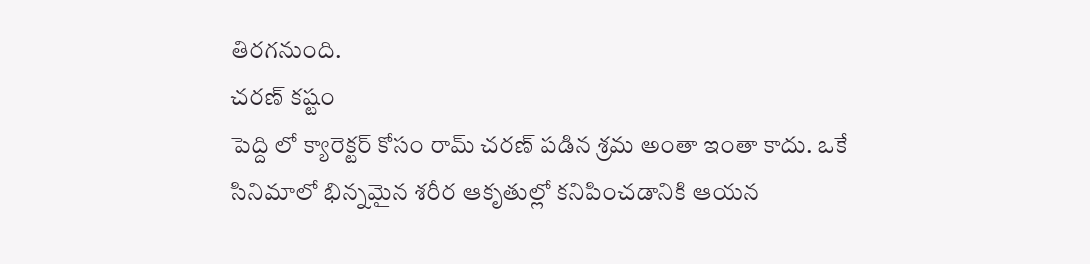తిరగనుంది.
చరణ్ కష్టం
పెద్ది లో క్యారెక్టర్ కోసం రామ్ చరణ్ పడిన శ్రమ అంతా ఇంతా కాదు. ఒకే సినిమాలో భిన్నమైన శరీర ఆకృతుల్లో కనిపించడానికి ఆయన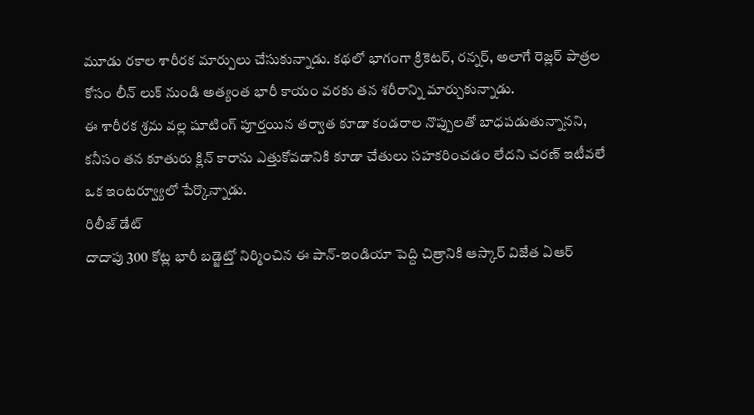మూడు రకాల శారీరక మార్పులు చేసుకున్నాడు. కథలో భాగంగా క్రికెటర్, రన్నర్, అలాగే రెజ్లర్ పాత్రల కోసం లీన్ లుక్ నుండి అత్యంత భారీ కాయం వరకు తన శరీరాన్ని మార్చుకున్నాడు.
ఈ శారీరక శ్రమ వల్ల షూటింగ్ పూర్తయిన తర్వాత కూడా కండరాల నొప్పులతో బాధపడుతున్నానని, కనీసం తన కూతురు క్లిన్ కారాను ఎత్తుకోవడానికి కూడా చేతులు సహకరించడం లేదని చరణ్ ఇటీవలే ఒక ఇంటర్వ్యూలో పేర్కొన్నాడు.
రిలీజ్ డేట్
దాదాపు 300 కోట్ల భారీ బడ్జెట్తో నిర్మించిన ఈ పాన్-ఇండియా పెద్ది చిత్రానికి ఆస్కార్ విజేత ఏఆర్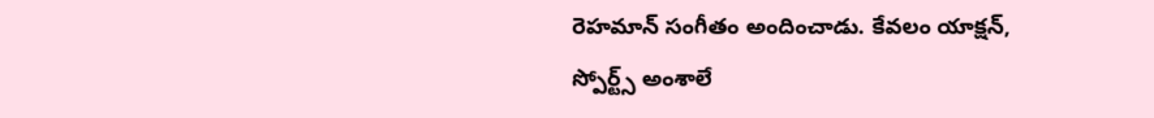రెహమాన్ సంగీతం అందించాడు. కేవలం యాక్షన్, స్పోర్ట్స్ అంశాలే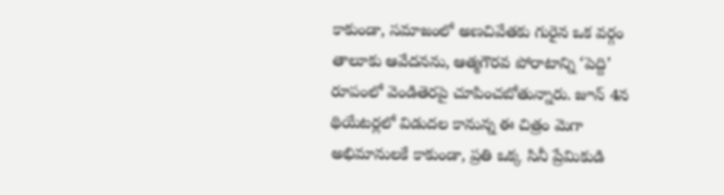కాకుండా, సమాజంలో అణచివేతకు గురైన ఒక వర్గం తాలూకు ఆవేదనను, ఆత్మగౌరవ పోరాటాన్ని ‘పెద్ది’ రూపంలో వెండితెరపై చూపించబోతున్నారు. జూన్ 4న థియేటర్లలో విడుదల కానున్న ఈ చిత్రం మెగా అభిమానులకే కాకుండా, ప్రతి ఒక్క సినీ ప్రేమికుడి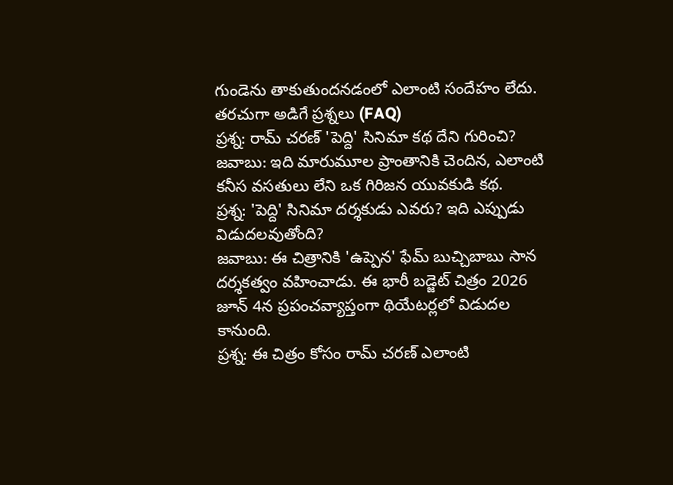గుండెను తాకుతుందనడంలో ఎలాంటి సందేహం లేదు.
తరచుగా అడిగే ప్రశ్నలు (FAQ)
ప్రశ్న: రామ్ చరణ్ 'పెద్ది' సినిమా కథ దేని గురించి?
జవాబు: ఇది మారుమూల ప్రాంతానికి చెందిన, ఎలాంటి కనీస వసతులు లేని ఒక గిరిజన యువకుడి కథ.
ప్రశ్న: 'పెద్ది' సినిమా దర్శకుడు ఎవరు? ఇది ఎప్పుడు విడుదలవుతోంది?
జవాబు: ఈ చిత్రానికి 'ఉప్పెన' ఫేమ్ బుచ్చిబాబు సాన దర్శకత్వం వహించాడు. ఈ భారీ బడ్జెట్ చిత్రం 2026 జూన్ 4న ప్రపంచవ్యాప్తంగా థియేటర్లలో విడుదల కానుంది.
ప్రశ్న: ఈ చిత్రం కోసం రామ్ చరణ్ ఎలాంటి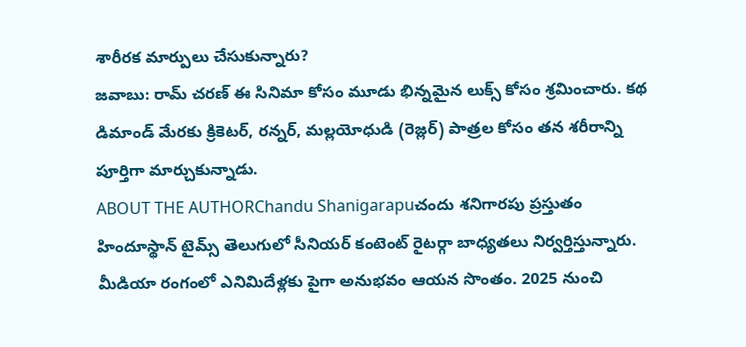శారీరక మార్పులు చేసుకున్నారు?
జవాబు: రామ్ చరణ్ ఈ సినిమా కోసం మూడు భిన్నమైన లుక్స్ కోసం శ్రమించారు. కథ డిమాండ్ మేరకు క్రికెటర్, రన్నర్, మల్లయోధుడి (రెజ్లర్) పాత్రల కోసం తన శరీరాన్ని పూర్తిగా మార్చుకున్నాడు.
ABOUT THE AUTHORChandu Shanigarapuచందు శనిగారపు ప్రస్తుతం హిందూస్థాన్ టైమ్స్ తెలుగులో సీనియర్ కంటెంట్ రైటర్గా బాధ్యతలు నిర్వర్తిస్తున్నారు. మీడియా రంగంలో ఎనిమిదేళ్లకు పైగా అనుభవం ఆయన సొంతం. 2025 నుంచి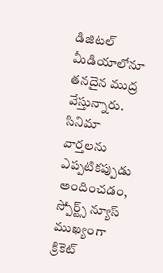డిజిటల్ మీడియాలోనూ తనదైన ముద్ర వేస్తున్నారు. సినిమా వార్తలను ఎప్పటికప్పుడు అందించడం, స్పోర్ట్స్ న్యూస్ ముఖ్యంగా క్రికెట్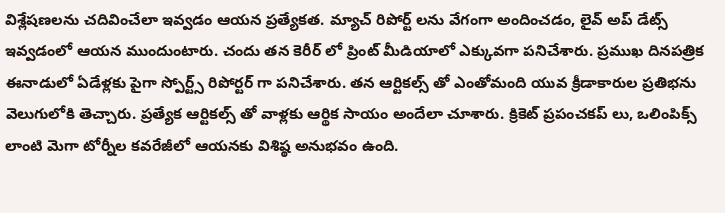విశ్లేషణలను చదివించేలా ఇవ్వడం ఆయన ప్రత్యేకత. మ్యాచ్ రిపోర్ట్ లను వేగంగా అందించడం, లైవ్ అప్ డేట్స్ ఇవ్వడంలో ఆయన ముందుంటారు. చందు తన కెరీర్ లో ప్రింట్ మీడియాలో ఎక్కువగా పనిచేశారు. ప్రముఖ దినపత్రిక ఈనాడులో ఏడేళ్లకు పైగా స్పోర్ట్స్ రిపోర్టర్ గా పనిచేశారు. తన ఆర్టికల్స్ తో ఎంతోమంది యువ క్రీడాకారుల ప్రతిభను వెలుగులోకి తెచ్చారు. ప్రత్యేక ఆర్టికల్స్ తో వాళ్లకు ఆర్థిక సాయం అందేలా చూశారు. క్రికెట్ ప్రపంచకప్ లు, ఒలింపిక్స్ లాంటి మెగా టోర్నీల కవరేజీలో ఆయనకు విశిష్ఠ అనుభవం ఉంది.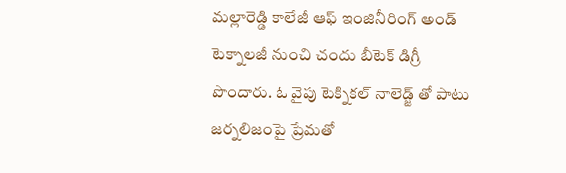మల్లారెడ్డి కాలేజీ ఆఫ్ ఇంజినీరింగ్ అండ్ టెక్నాలజీ నుంచి చందు బీటెక్ డిగ్రీ పొందారు. ఓ వైపు టెక్నికల్ నాలెడ్జ్ తో పాటు జర్నలిజంపై ప్రేమతో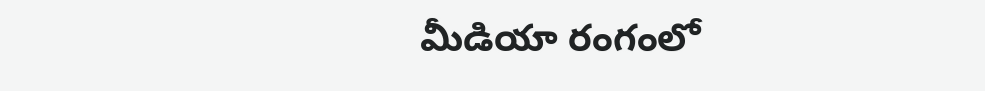మీడియా రంగంలో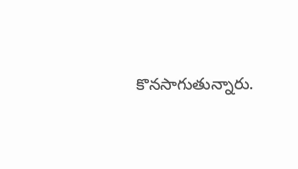కొనసాగుతున్నారు.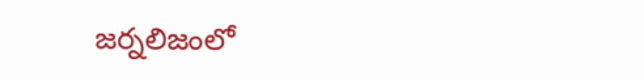జర్నలిజంలో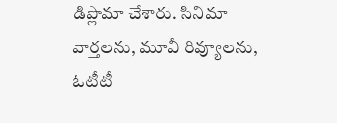డిప్లొమా చేశారు. సినిమా వార్తలను, మూవీ రివ్యూలను, ఓటీటీ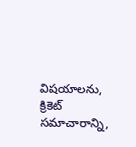విషయాలను, క్రికెట్ సమాచారాన్ని,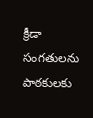క్రీడా సంగతులను పాఠకులకు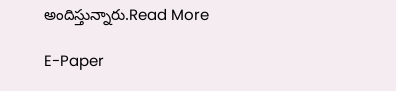అందిస్తున్నారు.Read More

E-Paper